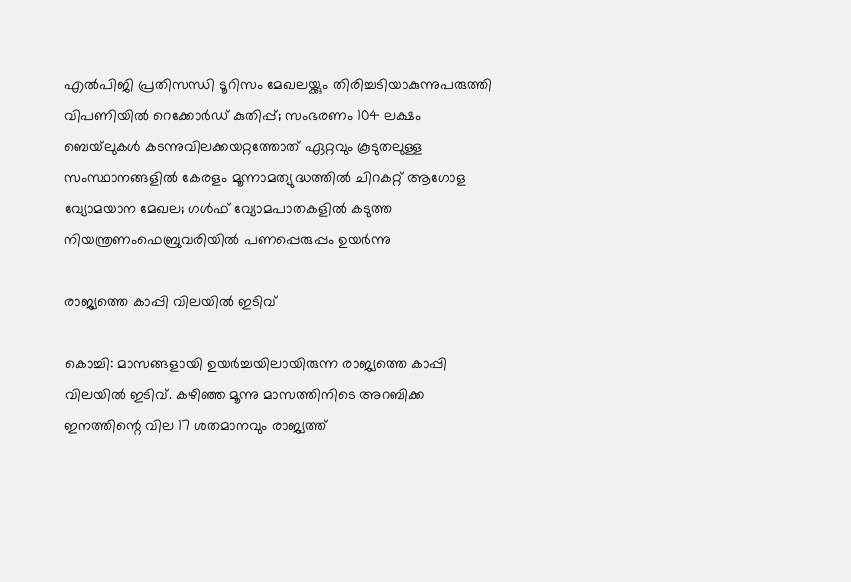എല്‍പിജി പ്രതിസന്ധി ടൂറിസം മേഖലയ്ക്കും തിരിച്ചടിയാകുന്നുപരുത്തി വിപണിയില്‍ റെക്കോര്‍ഡ് കുതിപ്പ്; സംഭരണം 104 ലക്ഷം ബെയ്‌ലുകള്‍ കടന്നുവിലക്കയറ്റത്തോത് ഏറ്റവും കൂടുതലുള്ള സംസ്ഥാനങ്ങളിൽ കേരളം മൂന്നാമത്യുദ്ധത്തില്‍ ചിറകറ്റ് ആഗോള വ്യോമയാന മേഖല; ഗള്‍ഫ് വ്യോമപാതകളില്‍ കടുത്ത നിയന്ത്രണംഫെബ്രുവരിയിൽ പണപ്പെരുപ്പം ഉയർന്നു

രാജ്യത്തെ കാപ്പി വിലയിൽ ഇടിവ്

കൊച്ചി: മാസങ്ങളായി ഉയർച്ചയിലായിരുന്ന രാജ്യത്തെ കാപ്പി വിലയില്‍ ഇടിവ്. കഴിഞ്ഞ മൂന്നു മാസത്തിനിടെ അറബിക്ക ഇനത്തിന്റെ വില 17 ശതമാനവും രാജ്യത്ത്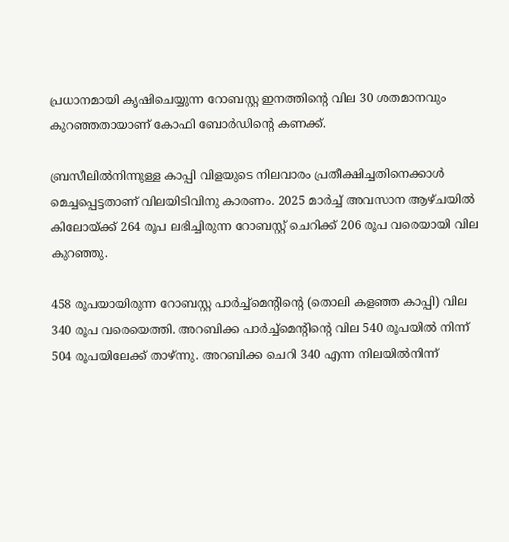പ്രധാനമായി കൃഷിചെയ്യുന്ന റോബസ്റ്റ ഇനത്തിന്റെ വില 30 ശതമാനവും കുറഞ്ഞതായാണ് കോഫി ബോർഡിന്റെ കണക്ക്.

ബ്രസീലില്‍നിന്നുള്ള കാപ്പി വിളയുടെ നിലവാരം പ്രതീക്ഷിച്ചതിനെക്കാള്‍ മെച്ചപ്പെട്ടതാണ് വിലയിടിവിനു കാരണം. 2025 മാർച്ച്‌ അവസാന ആഴ്ചയില്‍ കിലോയ്ക്ക് 264 രൂപ ലഭിച്ചിരുന്ന റോബസ്റ്റ് ചെറിക്ക് 206 രൂപ വരെയായി വില കുറഞ്ഞു.

458 രൂപയായിരുന്ന റോബസ്റ്റ പാർച്ച്‌മെന്റിന്റെ (തൊലി കളഞ്ഞ കാപ്പി) വില 340 രൂപ വരെയെത്തി. അറബിക്ക പാർച്ച്‌മെന്റിന്റെ വില 540 രൂപയില്‍ നിന്ന് 504 രൂപയിലേക്ക് താഴ്ന്നു. അറബിക്ക ചെറി 340 എന്ന നിലയില്‍നിന്ന്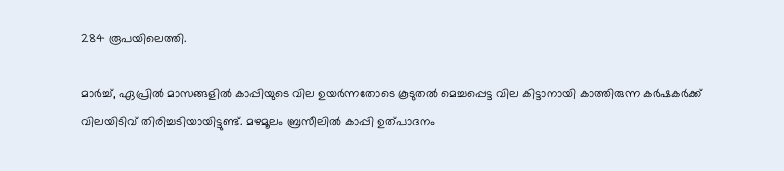284 രൂപയിലെത്തി.

മാർച്ച്‌, ഏപ്രില്‍ മാസങ്ങളില്‍ കാപ്പിയുടെ വില ഉയർന്നതോടെ കൂടുതല്‍ മെച്ചപ്പെട്ട വില കിട്ടാനായി കാത്തിരുന്ന കർഷകർക്ക് വിലയിടിവ് തിരിച്ചടിയായിട്ടുണ്ട്. മഴമൂലം ബ്രസീലില്‍ കാപ്പി ഉത്പാദനം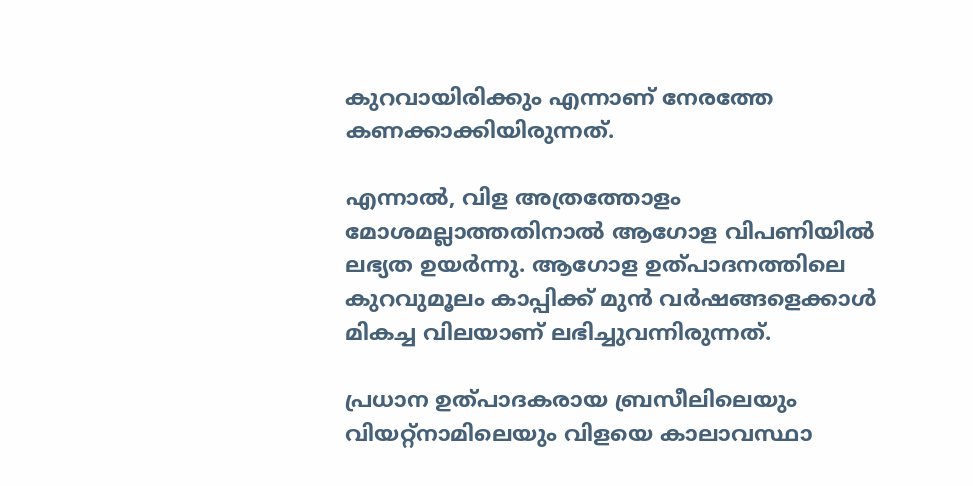കുറവായിരിക്കും എന്നാണ് നേരത്തേ കണക്കാക്കിയിരുന്നത്.

എന്നാല്‍, വിള അത്രത്തോളം മോശമല്ലാത്തതിനാല്‍ ആഗോള വിപണിയില്‍ ലഭ്യത ഉയർന്നു. ആഗോള ഉത്പാദനത്തിലെ കുറവുമൂലം കാപ്പിക്ക് മുൻ വർഷങ്ങളെക്കാള്‍ മികച്ച വിലയാണ് ലഭിച്ചുവന്നിരുന്നത്.

പ്രധാന ഉത്പാദകരായ ബ്രസീലിലെയും വിയറ്റ്നാമിലെയും വിളയെ കാലാവസ്ഥാ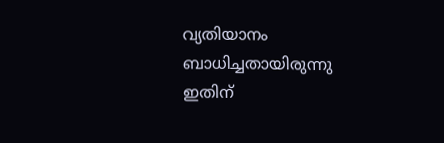വ്യതിയാനം ബാധിച്ചതായിരുന്നു ഇതിന്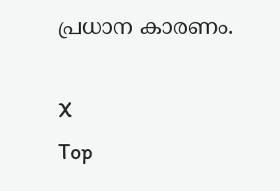പ്രധാന കാരണം.

X
Top